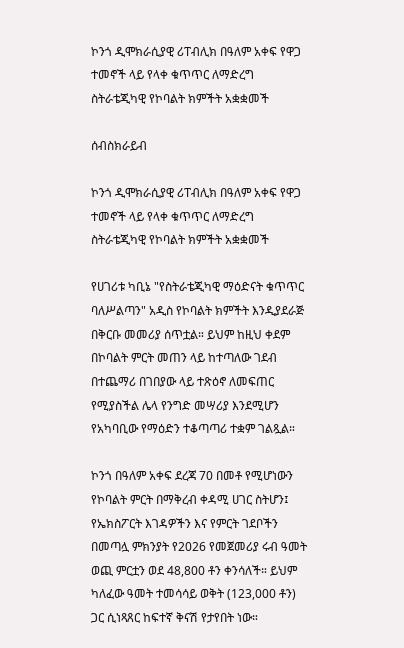ኮንጎ ዲሞክራሲያዊ ሪፐብሊክ በዓለም አቀፍ የዋጋ ተመኖች ላይ የላቀ ቁጥጥር ለማድረግ ስትራቴጂካዊ የኮባልት ክምችት አቋቋመች

ሰብስክራይብ

ኮንጎ ዲሞክራሲያዊ ሪፐብሊክ በዓለም አቀፍ የዋጋ ተመኖች ላይ የላቀ ቁጥጥር ለማድረግ ስትራቴጂካዊ የኮባልት ክምችት አቋቋመች

የሀገሪቱ ካቢኔ "የስትራቴጂካዊ ማዕድናት ቁጥጥር ባለሥልጣን" አዲስ የኮባልት ክምችት እንዲያደራጅ በቅርቡ መመሪያ ሰጥቷል። ይህም ከዚህ ቀደም በኮባልት ምርት መጠን ላይ ከተጣለው ገደብ በተጨማሪ በገበያው ላይ ተጽዕኖ ለመፍጠር የሚያስችል ሌላ የንግድ መሣሪያ እንደሚሆን የአካባቢው የማዕድን ተቆጣጣሪ ተቋም ገልጿል።

ኮንጎ በዓለም አቀፍ ደረጃ 70 በመቶ የሚሆነውን የኮባልት ምርት በማቅረብ ቀዳሚ ሀገር ስትሆን፤ የኤክስፖርት እገዳዎችን እና የምርት ገደቦችን በመጣሏ ምክንያት የ2026 የመጀመሪያ ሩብ ዓመት ወጪ ምርቷን ወደ 48,800 ቶን ቀንሳለች። ይህም ካለፈው ዓመት ተመሳሳይ ወቅት (123,000 ቶን) ጋር ሲነጻጸር ከፍተኛ ቅናሽ የታየበት ነው።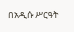በአዲሱ ሥርዓት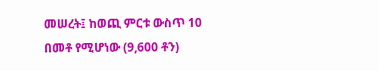መሠረት፤ ከወጪ ምርቱ ውስጥ 10 በመቶ የሚሆነው (9,600 ቶን)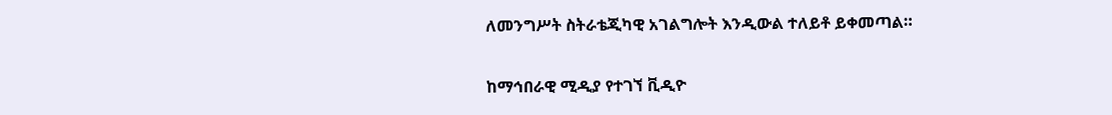ለመንግሥት ስትራቴጂካዊ አገልግሎት እንዲውል ተለይቶ ይቀመጣል።

ከማኅበራዊ ሚዲያ የተገኘ ቪዲዮ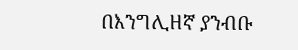በእንግሊዘኛ ያንብቡ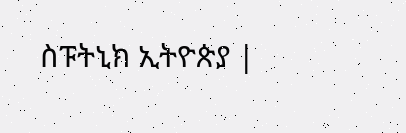ስፑትኒክ ኢትዮጵያ |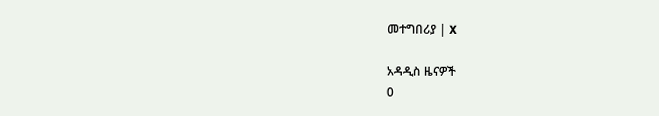መተግበሪያ | X

አዳዲስ ዜናዎች
0